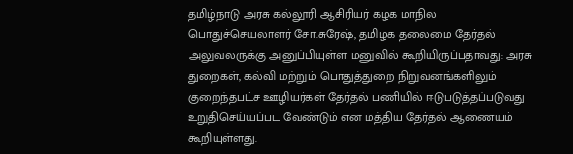தமிழ்நாடு அரசு கல்லூரி ஆசிரியர் கழக மாநில பொதுச்செயலாளர் சோ.சுரேஷ், தமிழக தலைமை தேர்தல் அலுவலருக்கு அனுப்பியுள்ள மனுவில் கூறியிருப்பதாவது: அரசு துறைகள், கல்வி மற்றும் பொதுத்துறை நிறுவனங்களிலும் குறைந்தபட்ச ஊழியர்கள் தேர்தல் பணியில் ஈடுபடுத்தப்படுவது உறுதிசெய்யப்பட வேண்டும் என மத்திய தேர்தல் ஆணையம் கூறியுள்ளது.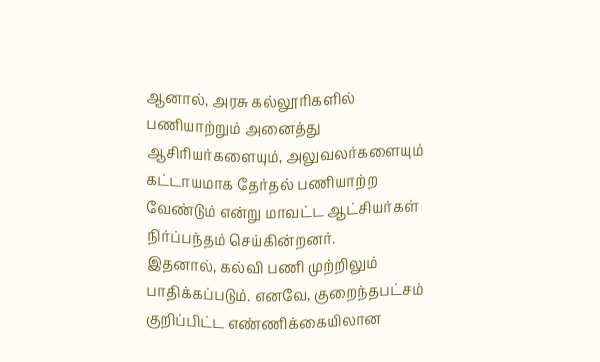ஆனால், அரசு கல்லூரிகளில் பணியாற்றும் அனைத்து ஆசிரியர்களையும், அலுவலர்களையும் கட்டாயமாக தேர்தல் பணியாற்ற வேண்டும் என்று மாவட்ட ஆட்சியர்கள் நிர்ப்பந்தம் செய்கின்றனர்.
இதனால், கல்வி பணி முற்றிலும் பாதிக்கப்படும். எனவே, குறைந்தபட்சம் குறிப்பிட்ட எண்ணிக்கையிலான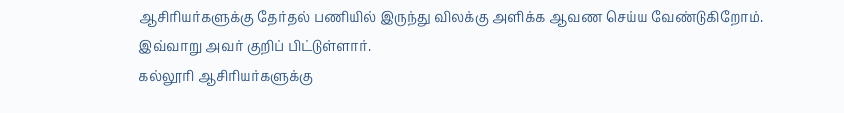ஆசிரியர்களுக்கு தேர்தல் பணியில் இருந்து விலக்கு அளிக்க ஆவண செய்ய வேண்டுகிறோம். இவ்வாறு அவர் குறிப் பிட்டுள்ளார்.
கல்லூரி ஆசிரியர்களுக்கு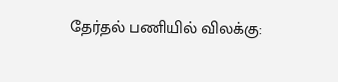தேர்தல் பணியில் விலக்கு: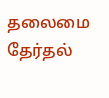தலைமை தேர்தல்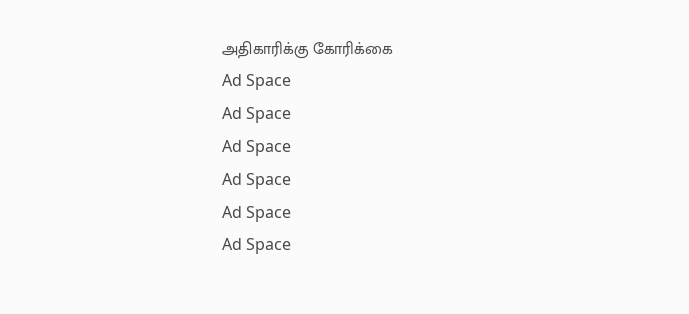அதிகாரிக்கு கோரிக்கை
Ad Space
Ad Space
Ad Space
Ad Space
Ad Space
Ad Space